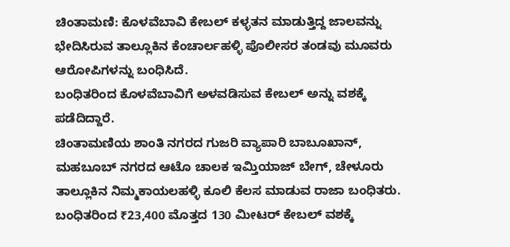ಚಿಂತಾಮಣಿ: ಕೊಳವೆಬಾವಿ ಕೇಬಲ್ ಕಳ್ಳತನ ಮಾಡುತ್ತಿದ್ದ ಜಾಲವನ್ನು ಭೇದಿಸಿರುವ ತಾಲ್ಲೂಕಿನ ಕೆಂಚಾರ್ಲಹಳ್ಳಿ ಪೊಲೀಸರ ತಂಡವು ಮೂವರು ಆರೋಪಿಗಳನ್ನು ಬಂಧಿಸಿದೆ.
ಬಂಧಿತರಿಂದ ಕೊಳವೆಬಾವಿಗೆ ಅಳವಡಿಸುವ ಕೇಬಲ್ ಅನ್ನು ವಶಕ್ಕೆ ಪಡೆದಿದ್ದಾರೆ.
ಚಿಂತಾಮಣಿಯ ಶಾಂತಿ ನಗರದ ಗುಜರಿ ವ್ಯಾಪಾರಿ ಬಾಬೂಖಾನ್, ಮಹಬೂಬ್ ನಗರದ ಆಟೊ ಚಾಲಕ ಇಮ್ತಿಯಾಜ್ ಬೇಗ್, ಚೇಳೂರು ತಾಲ್ಲೂಕಿನ ನಿಮ್ಮಕಾಯಲಹಳ್ಳಿ ಕೂಲಿ ಕೆಲಸ ಮಾಡುವ ರಾಜಾ ಬಂಧಿತರು. ಬಂಧಿತರಿಂದ ₹23,400 ಮೊತ್ತದ 130 ಮೀಟರ್ ಕೇಬಲ್ ವಶಕ್ಕೆ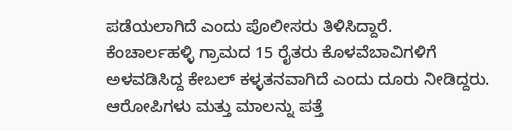ಪಡೆಯಲಾಗಿದೆ ಎಂದು ಪೊಲೀಸರು ತಿಳಿಸಿದ್ದಾರೆ.
ಕೆಂಚಾರ್ಲಹಳ್ಳಿ ಗ್ರಾಮದ 15 ರೈತರು ಕೊಳವೆಬಾವಿಗಳಿಗೆ ಅಳವಡಿಸಿದ್ದ ಕೇಬಲ್ ಕಳ್ಳತನವಾಗಿದೆ ಎಂದು ದೂರು ನೀಡಿದ್ದರು. ಆರೋಪಿಗಳು ಮತ್ತು ಮಾಲನ್ನು ಪತ್ತೆ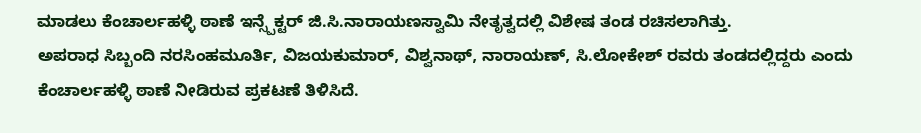ಮಾಡಲು ಕೆಂಚಾರ್ಲಹಳ್ಳಿ ಠಾಣೆ ಇನ್ಸ್ಪೆಕ್ಟರ್ ಜಿ.ಸಿ.ನಾರಾಯಣಸ್ವಾಮಿ ನೇತೃತ್ವದಲ್ಲಿ ವಿಶೇಷ ತಂಡ ರಚಿಸಲಾಗಿತ್ತು.
ಅಪರಾಧ ಸಿಬ್ಬಂದಿ ನರಸಿಂಹಮೂರ್ತಿ, ವಿಜಯಕುಮಾರ್, ವಿಶ್ವನಾಥ್, ನಾರಾಯಣ್, ಸಿ.ಲೋಕೇಶ್ ರವರು ತಂಡದಲ್ಲಿದ್ದರು ಎಂದು ಕೆಂಚಾರ್ಲಹಳ್ಳಿ ಠಾಣೆ ನೀಡಿರುವ ಪ್ರಕಟಣೆ ತಿಳಿಸಿದೆ.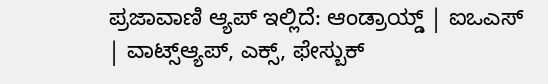ಪ್ರಜಾವಾಣಿ ಆ್ಯಪ್ ಇಲ್ಲಿದೆ: ಆಂಡ್ರಾಯ್ಡ್ | ಐಒಎಸ್ | ವಾಟ್ಸ್ಆ್ಯಪ್, ಎಕ್ಸ್, ಫೇಸ್ಬುಕ್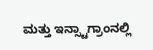ಮತ್ತು ಇನ್ಸ್ಟಾಗ್ರಾಂನಲ್ಲಿ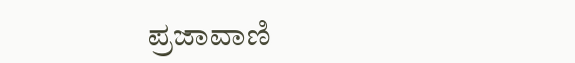ಪ್ರಜಾವಾಣಿ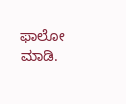ಫಾಲೋ ಮಾಡಿ.